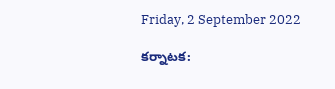Friday, 2 September 2022

కర్నాటక: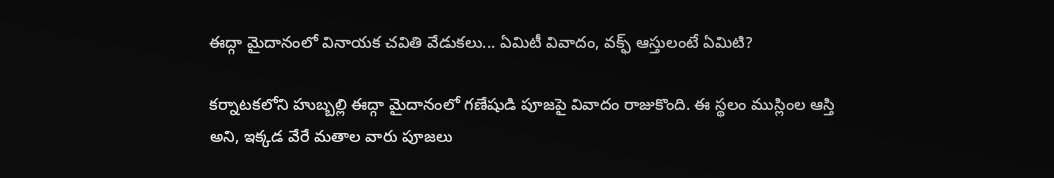ఈద్గా మైదానంలో వినాయక చవితి వేడుకలు... ఏమిటీ వివాదం, వక్ఫ్ ఆస్తులంటే ఏమిటి?

కర్నాటకలోని హుబ్బల్లి ఈద్గా మైదానంలో గణేషుడి పూజపై వివాదం రాజుకొంది. ఈ స్థలం ముస్లింల ఆస్తి అని, ఇక్కడ వేరే మతాల వారు పూజలు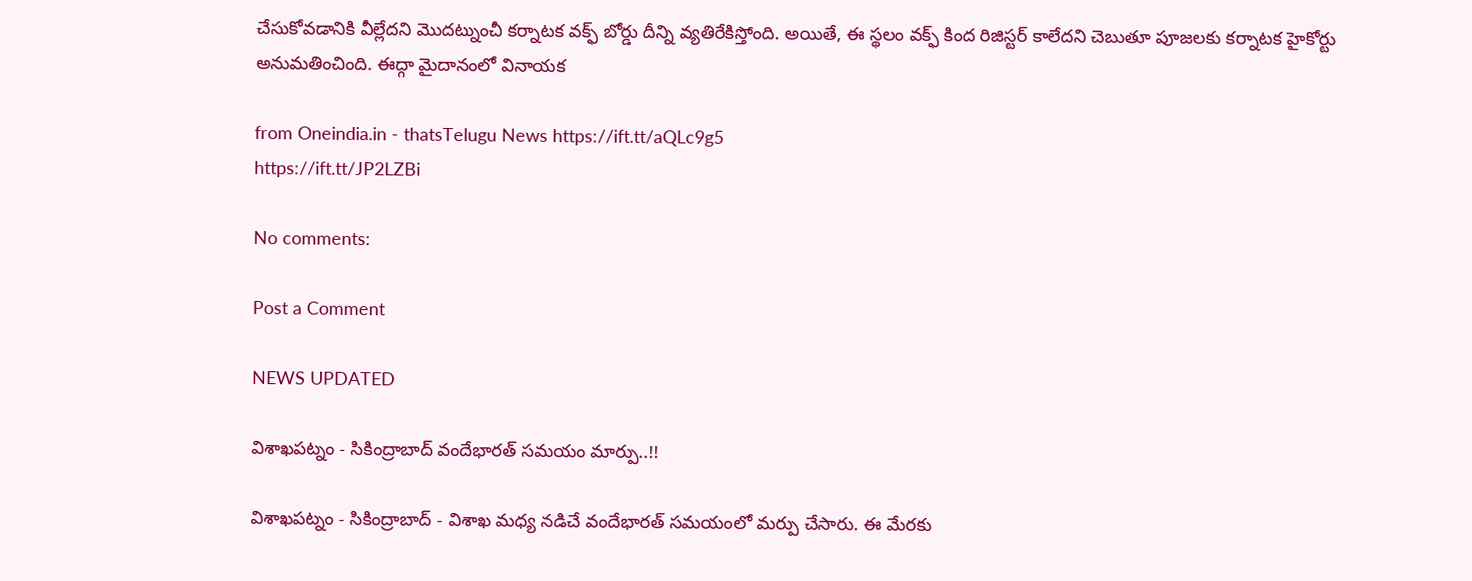చేసుకోవడానికి వీల్లేదని మొదట్నుంచీ కర్నాటక వక్ఫ్ బోర్డు దీన్ని వ్యతిరేకిస్తోంది. అయితే, ఈ స్థలం వక్ఫ్ కింద రిజిస్టర్ కాలేదని చెబుతూ పూజలకు కర్నాటక హైకోర్టు అనుమతించింది. ఈద్గా మైదానంలో వినాయక

from Oneindia.in - thatsTelugu News https://ift.tt/aQLc9g5
https://ift.tt/JP2LZBi

No comments:

Post a Comment

NEWS UPDATED

విశాఖపట్నం - సికింద్రాబాద్ వందేభారత్ సమయం మార్పు..!!

విశాఖపట్నం - సికింద్రాబాద్ - విశాఖ మధ్య నడిచే వందేభారత్ సమయంలో మర్పు చేసారు. ఈ మేరకు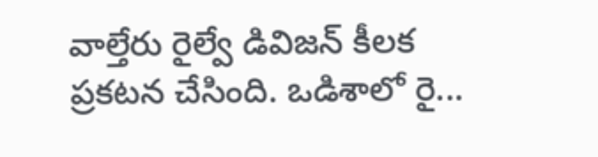వాల్తేరు రైల్వే డివిజన్ కీలక ప్రకటన చేసింది. ఒడిశాలో రై...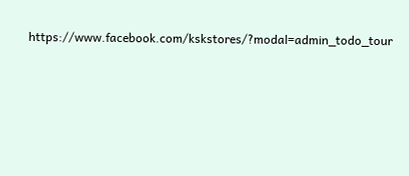https://www.facebook.com/kskstores/?modal=admin_todo_tour